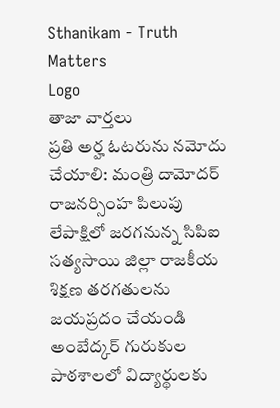Sthanikam - Truth Matters
Logo
తాజా వార్తలు
ప్రతి అర్హ ఓటరును నమోదు చేయాలి: మంత్రి దామోదర్ రాజనర్సింహ పిలుపు లేపాక్షిలో జరగనున్న సిపిఐ సత్యసాయి జిల్లా రాజకీయ శిక్షణ తరగతులను జయప్రదం చేయండి అంబేద్కర్ గురుకుల పాఠశాలలో విద్యార్థులకు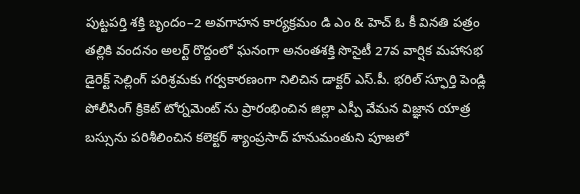పుట్టపర్తి శక్తి బృందం–2 అవగాహన కార్యక్రమం డి ఎం & హెచ్ ఓ కీ వినతి పత్రం తల్లికి వందనం అలర్ట్ రొద్దంలో ఘనంగా అనంతశక్తి సొసైటీ 27వ వార్షిక మహాసభ డైరెక్ట్ సెల్లింగ్ పరిశ్రమకు గర్వకారణంగా నిలిచిన డాక్టర్ ఎస్.పీ. భరిల్ స్ఫూర్తి పెండ్లి పోలీసింగ్ క్రికెట్ టోర్నమెంట్ ను ప్రారంభించిన జిల్లా ఎస్పీ వేమన విజ్ఞాన యాత్ర బస్సును పరిశీలించిన కలెక్టర్ శ్యాంప్రసాద్ హనుమంతుని పూజలో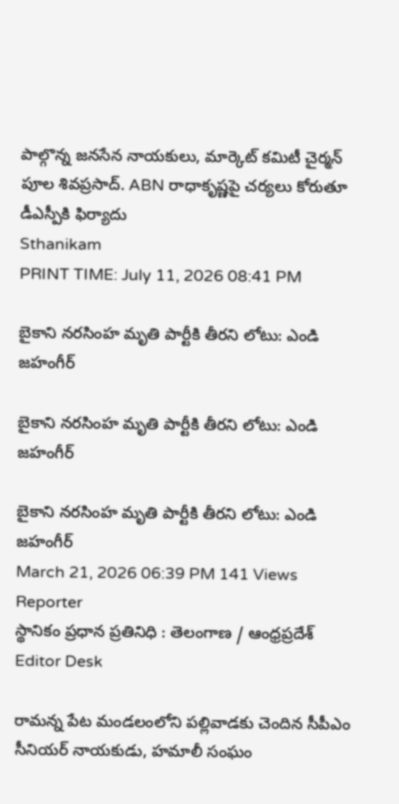పాల్గొన్న జనసేన నాయకులు, మార్కెట్ కమిటీ చైర్మన్ పూల శివప్రసాద్. ABN రాధాకృష్ణపై చర్యలు కోరుతూ డీఎస్పీకి ఫిర్యాదు
Sthanikam
PRINT TIME: July 11, 2026 08:41 PM

బైకాని నరసింహ మృతి పార్టీకి తీరని లోటు: ఎండి జహంగీర్

బైకాని నరసింహ మృతి పార్టీకి తీరని లోటు: ఎండి జహంగీర్

బైకాని నరసింహ మృతి పార్టీకి తీరని లోటు: ఎండి జహంగీర్
March 21, 2026 06:39 PM 141 Views
Reporter
స్థానికం ప్రధాన ప్రతినిధి : తెలంగాణ / ఆంధ్రప్రదేశ్
Editor Desk

రామన్న పేట మండలంలోని పల్లివాడకు చెందిన సీపీఎం సీనియర్ నాయకుడు, హమాలీ సంఘం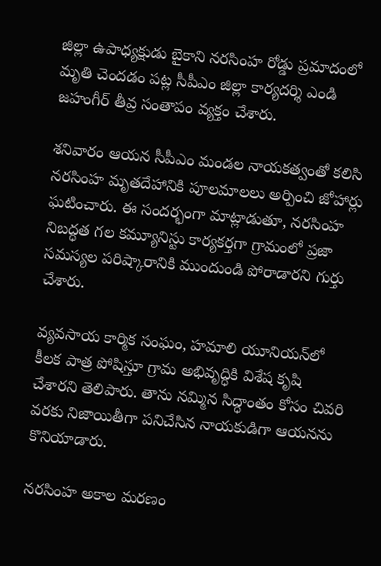జిల్లా ఉపాధ్యక్షుడు బైకాని నరసింహ రోడ్డు ప్రమాదంలో మృతి చెందడం పట్ల సీపీఎం జిల్లా కార్యదర్శి ఎండి జహంగీర్ తీవ్ర సంతాపం వ్యక్తం చేశారు.

శనివారం ఆయన సీపీఎం మండల నాయకత్వంతో కలిసి నరసింహ మృతదేహానికి పూలమాలలు అర్పించి జోహార్లు ఘటించారు. ఈ సందర్భంగా మాట్లాడుతూ, నరసింహ నిబద్ధత గల కమ్యూనిస్టు కార్యకర్తగా గ్రామంలో ప్రజా సమస్యల పరిష్కారానికి ముందుండి పోరాడారని గుర్తు చేశారు.

వ్యవసాయ కార్మిక సంఘం, హమాలి యూనియన్‌లో కీలక పాత్ర పోషిస్తూ గ్రామ అభివృద్ధికి విశేష కృషి చేశారని తెలిపారు. తాను నమ్మిన సిద్ధాంతం కోసం చివరి వరకు నిజాయితీగా పనిచేసిన నాయకుడిగా ఆయనను కొనియాడారు.

నరసింహ అకాల మరణం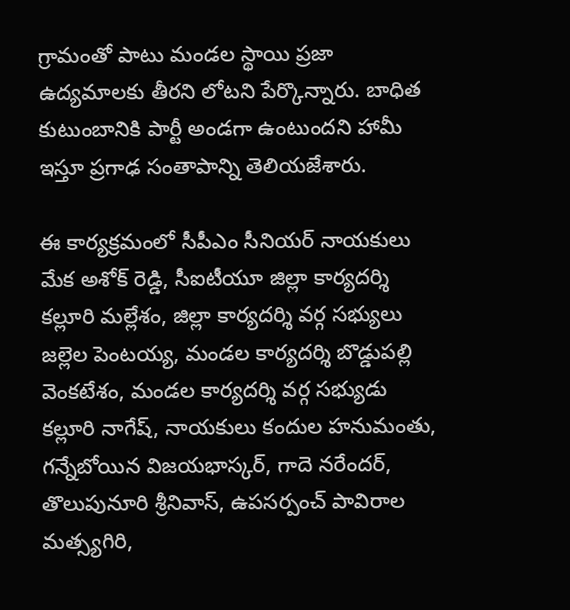గ్రామంతో పాటు మండల స్థాయి ప్రజా ఉద్యమాలకు తీరని లోటని పేర్కొన్నారు. బాధిత కుటుంబానికి పార్టీ అండగా ఉంటుందని హామీ ఇస్తూ ప్రగాఢ సంతాపాన్ని తెలియజేశారు.

ఈ కార్యక్రమంలో సీపీఎం సీనియర్ నాయకులు మేక అశోక్ రెడ్డి, సీఐటీయూ జిల్లా కార్యదర్శి కల్లూరి మల్లేశం, జిల్లా కార్యదర్శి వర్గ సభ్యులు జల్లెల పెంటయ్య, మండల కార్యదర్శి బొడ్డుపల్లి వెంకటేశం, మండల కార్యదర్శి వర్గ సభ్యుడు కల్లూరి నాగేష్, నాయకులు కందుల హనుమంతు, గన్నేబోయిన విజయభాస్కర్, గాదె నరేందర్, తొలుపునూరి శ్రీనివాస్, ఉపసర్పంచ్ పావిరాల మత్స్యగిరి,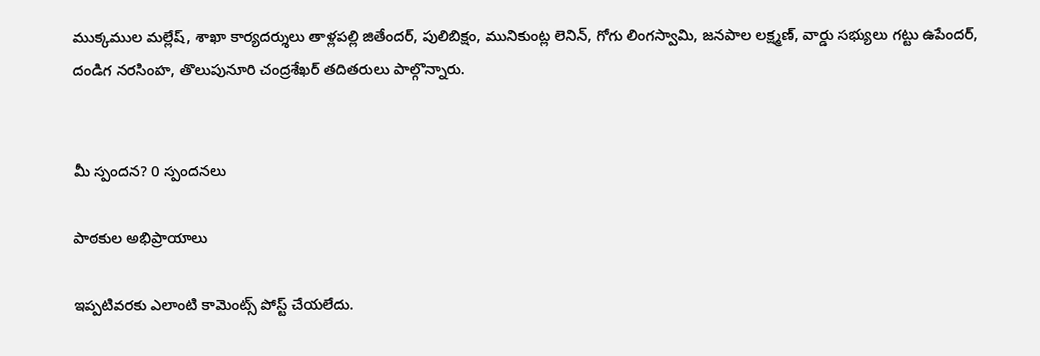ముక్కముల మల్లేష్, శాఖా కార్యదర్శులు తాళ్లపల్లి జితేందర్, పులిబిక్షం, మునికుంట్ల లెనిన్, గోగు లింగస్వామి, జనపాల లక్ష్మణ్, వార్డు సభ్యులు గట్టు ఉపేందర్, దండిగ నరసింహ, తొలుపునూరి చంద్రశేఖర్ తదితరులు పాల్గొన్నారు.


మీ స్పందన? 0 స్పందనలు

పాఠకుల అభిప్రాయాలు

ఇప్పటివరకు ఎలాంటి కామెంట్స్ పోస్ట్ చేయలేదు.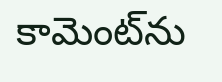కామెంట్‌ను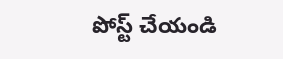పోస్ట్ చేయండి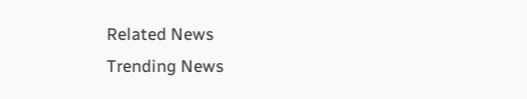Related News
Trending News